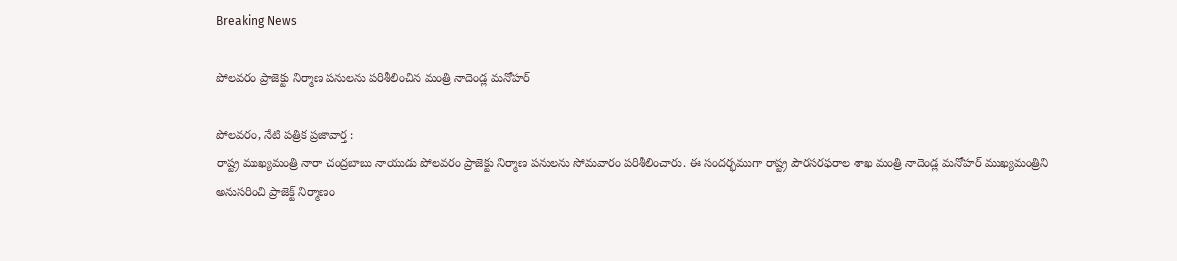Breaking News

పోలవరం ప్రాజెక్టు నిర్మాణ పనులను పరిశీలించిన మంత్రి నాదెండ్ల మనోహర్

పోలవరం, నేటి పత్రిక ప్రజావార్త :
రాష్ట్ర ముఖ్యమంత్రి నారా చంద్రబాబు నాయుడు పోలవరం ప్రాజెక్టు నిర్మాణ పనులను సోమవారం పరిశీలించారు. ఈ సందర్భముగా రాష్ట్ర పౌరసరఫరాల శాఖ మంత్రి నాదెండ్ల మనోహర్ ముఖ్యమంత్రిని అనుసరించి ప్రాజెక్ట్ నిర్మాణం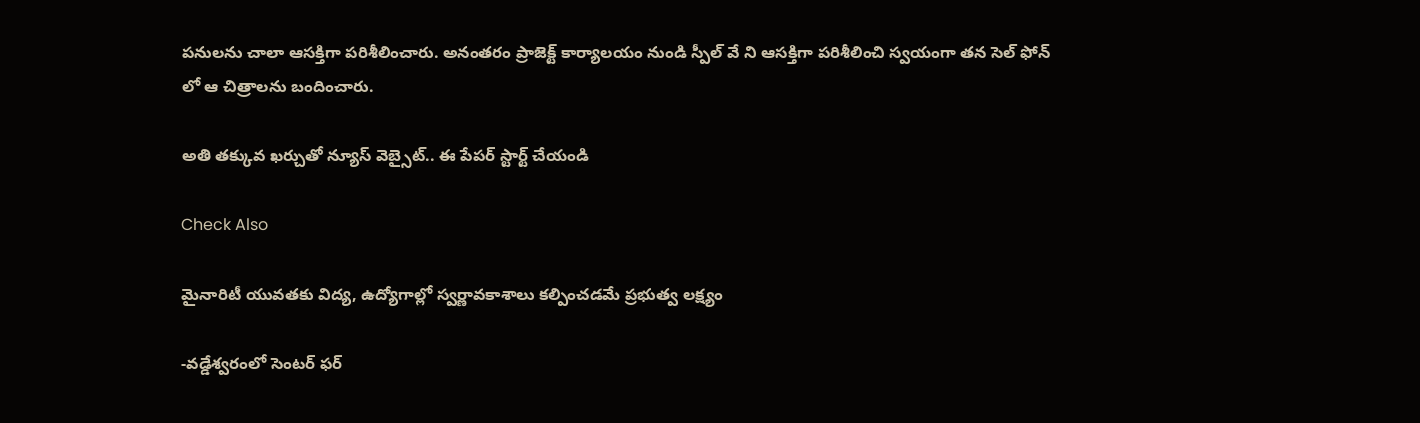పనులను చాలా ఆసక్తిగా పరిశీలించారు. అనంతరం ప్రాజెక్ట్ కార్యాలయం నుండి స్పీల్ వే ని ఆసక్తిగా పరిశీలించి స్వయంగా తన సెల్ ఫోన్ లో ఆ చిత్రాలను బందించారు.

అతి తక్కువ ఖర్చుతో న్యూస్ వెబ్సైట్.. ఈ పేపర్ స్టార్ట్ చేయండి

Check Also

మైనారిటీ యువతకు విద్య, ఉద్యోగాల్లో స్వర్ణావకాశాలు కల్పించడమే ప్రభుత్వ లక్ష్యం

-వడ్డేశ్వరంలో సెంటర్ ఫర్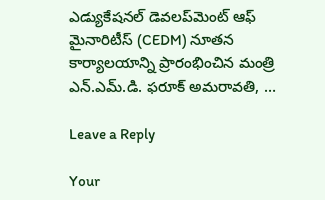ఎడ్యుకేషనల్ డెవలప్‌మెంట్ ఆఫ్ మైనారిటీస్ (CEDM) నూతన కార్యాలయాన్ని ప్రారంభించిన మంత్రి ఎన్.ఎమ్.డి. ఫరూక్ అమరావతి, …

Leave a Reply

Your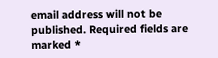email address will not be published. Required fields are marked *